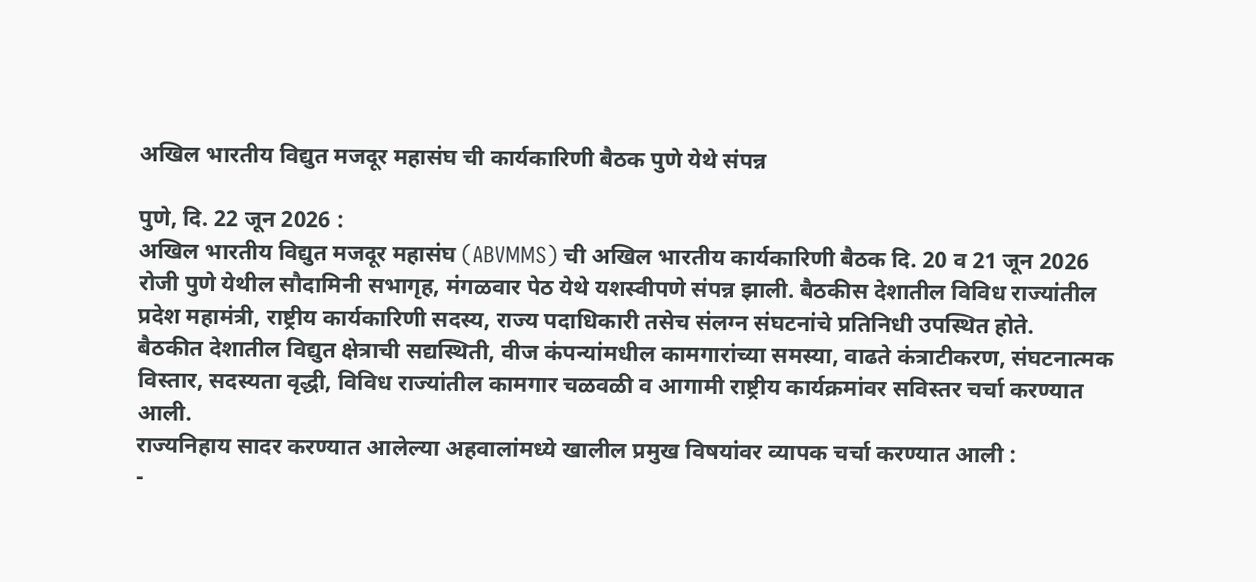अखिल भारतीय विद्युत मजदूर महासंघ ची कार्यकारिणी बैठक पुणे येथे संपन्न

पुणे, दि. 22 जून 2026 :
अखिल भारतीय विद्युत मजदूर महासंघ (ABVMMS) ची अखिल भारतीय कार्यकारिणी बैठक दि. 20 व 21 जून 2026 रोजी पुणे येथील सौदामिनी सभागृह, मंगळवार पेठ येथे यशस्वीपणे संपन्न झाली. बैठकीस देशातील विविध राज्यांतील प्रदेश महामंत्री, राष्ट्रीय कार्यकारिणी सदस्य, राज्य पदाधिकारी तसेच संलग्न संघटनांचे प्रतिनिधी उपस्थित होते.
बैठकीत देशातील विद्युत क्षेत्राची सद्यस्थिती, वीज कंपन्यांमधील कामगारांच्या समस्या, वाढते कंत्राटीकरण, संघटनात्मक विस्तार, सदस्यता वृद्धी, विविध राज्यांतील कामगार चळवळी व आगामी राष्ट्रीय कार्यक्रमांवर सविस्तर चर्चा करण्यात आली.
राज्यनिहाय सादर करण्यात आलेल्या अहवालांमध्ये खालील प्रमुख विषयांवर व्यापक चर्चा करण्यात आली :
-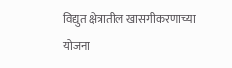विद्युत क्षेत्रातील खासगीकरणाच्या योजना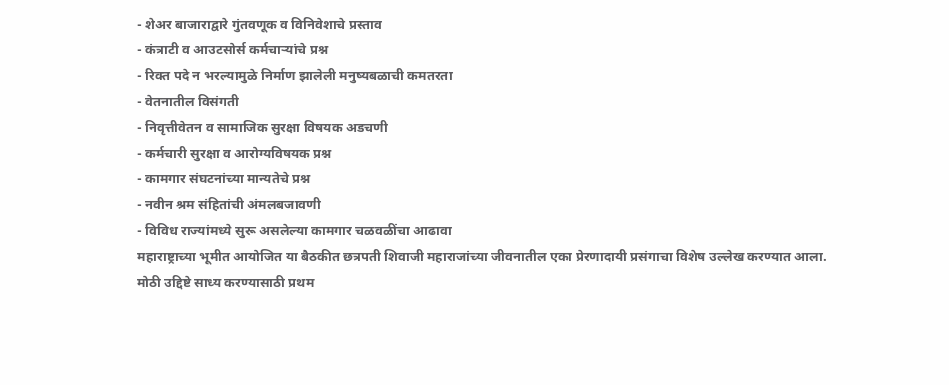- शेअर बाजाराद्वारे गुंतवणूक व विनिवेशाचे प्रस्ताव
- कंत्राटी व आउटसोर्स कर्मचाऱ्यांचे प्रश्न
- रिक्त पदे न भरल्यामुळे निर्माण झालेली मनुष्यबळाची कमतरता
- वेतनातील विसंगती
- निवृत्तीवेतन व सामाजिक सुरक्षा विषयक अडचणी
- कर्मचारी सुरक्षा व आरोग्यविषयक प्रश्न
- कामगार संघटनांच्या मान्यतेचे प्रश्न
- नवीन श्रम संहितांची अंमलबजावणी
- विविध राज्यांमध्ये सुरू असलेल्या कामगार चळवळींचा आढावा
महाराष्ट्राच्या भूमीत आयोजित या बैठकीत छत्रपती शिवाजी महाराजांच्या जीवनातील एका प्रेरणादायी प्रसंगाचा विशेष उल्लेख करण्यात आला.
मोठी उद्दिष्टे साध्य करण्यासाठी प्रथम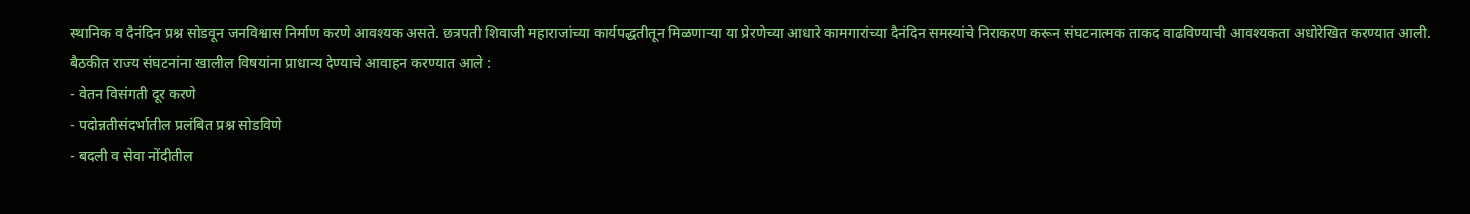स्थानिक व दैनंदिन प्रश्न सोडवून जनविश्वास निर्माण करणे आवश्यक असते. छत्रपती शिवाजी महाराजांच्या कार्यपद्धतीतून मिळणाऱ्या या प्रेरणेच्या आधारे कामगारांच्या दैनंदिन समस्यांचे निराकरण करून संघटनात्मक ताकद वाढविण्याची आवश्यकता अधोरेखित करण्यात आली.
बैठकीत राज्य संघटनांना खालील विषयांना प्राधान्य देण्याचे आवाहन करण्यात आले :
- वेतन विसंगती दूर करणे
- पदोन्नतीसंदर्भातील प्रलंबित प्रश्न सोडविणे
- बदली व सेवा नोंदीतील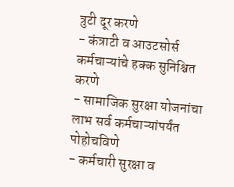त्रुटी दूर करणे
- कंत्राटी व आउटसोर्स कर्मचाऱ्यांचे हक्क सुनिश्चित करणे
- सामाजिक सुरक्षा योजनांचा लाभ सर्व कर्मचाऱ्यांपर्यंत पोहोचविणे
- कर्मचारी सुरक्षा व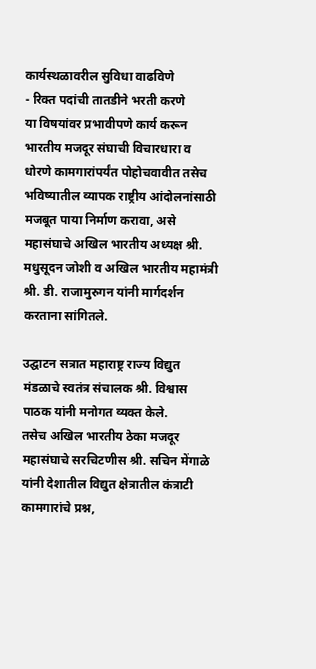कार्यस्थळावरील सुविधा वाढविणे
- रिक्त पदांची तातडीने भरती करणे
या विषयांवर प्रभावीपणे कार्य करून भारतीय मजदूर संघाची विचारधारा व धोरणे कामगारांपर्यंत पोहोचवावीत तसेच भविष्यातील व्यापक राष्ट्रीय आंदोलनांसाठी मजबूत पाया निर्माण करावा, असे महासंघाचे अखिल भारतीय अध्यक्ष श्री. मधुसूदन जोशी व अखिल भारतीय महामंत्री श्री. डी. राजामुरुगन यांनी मार्गदर्शन करताना सांगितले.

उद्घाटन सत्रात महाराष्ट्र राज्य विद्युत मंडळाचे स्वतंत्र संचालक श्री. विश्वास पाठक यांनी मनोगत व्यक्त केले.
तसेच अखिल भारतीय ठेका मजदूर महासंघाचे सरचिटणीस श्री. सचिन मेंगाळे यांनी देशातील विद्युत क्षेत्रातील कंत्राटी कामगारांचे प्रश्न,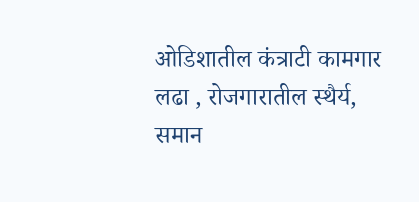ओडिशातील कंत्राटी कामगार लढा , रोजगारातील स्थैर्य, समान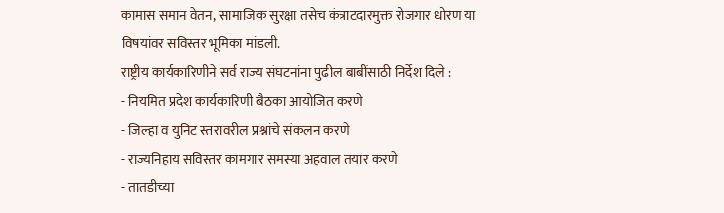कामास समान वेतन, सामाजिक सुरक्षा तसेच कंत्राटदारमुक्त रोजगार धोरण या विषयांवर सविस्तर भूमिका मांडली.
राष्ट्रीय कार्यकारिणीने सर्व राज्य संघटनांना पुढील बाबींसाठी निर्देश दिले :
- नियमित प्रदेश कार्यकारिणी बैठका आयोजित करणे
- जिल्हा व युनिट स्तरावरील प्रश्नांचे संकलन करणे
- राज्यनिहाय सविस्तर कामगार समस्या अहवाल तयार करणे
- तातडीच्या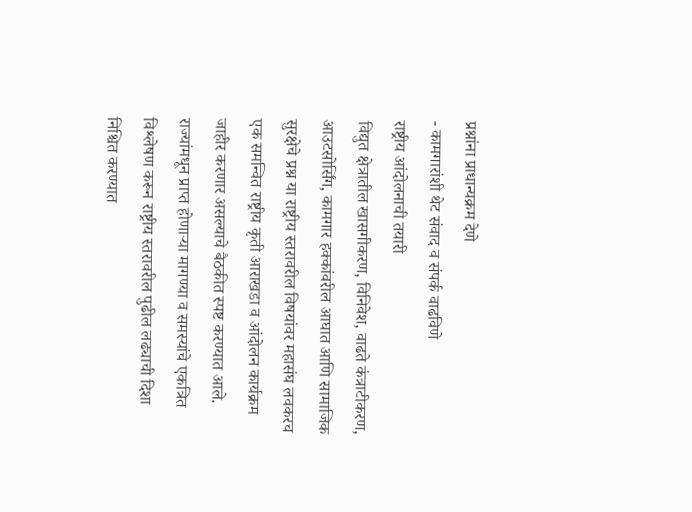प्रश्नांना प्राधान्यक्रम देणे
- कामगारांशी थेट संवाद व संपर्क वाढविणे
राष्ट्रीय आंदोलनाची तयारी
विद्युत क्षेत्रातील खासगीकरण, विनिवेश, वाढते कंत्राटीकरण, आउटसोर्सिंग, कामगार हक्कांवरील आघात आणि सामाजिक सुरक्षेचे प्रश्न या राष्ट्रीय स्तरावरील विषयांवर महासंघ लवकरच एक समन्वित राष्ट्रीय कृती आराखडा व आंदोलन कार्यक्रम जाहीर करणार असल्याचे बैठकीत स्पष्ट करण्यात आले.
राज्यांमधून प्राप्त होणाऱ्या मागण्या व समस्यांचे एकत्रित विश्लेषण करून राष्ट्रीय स्तरावरील पुढील लढ्याची दिशा निश्चित करण्यात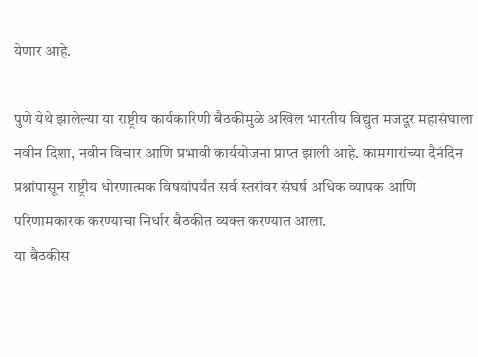येणार आहे.

पुणे येथे झालेल्या या राष्ट्रीय कार्यकारिणी बैठकीमुळे अखिल भारतीय विद्युत मजदूर महासंघाला नवीन दिशा, नवीन विचार आणि प्रभावी कार्ययोजना प्राप्त झाली आहे. कामगारांच्या दैनंदिन प्रश्नांपासून राष्ट्रीय धोरणात्मक विषयांपर्यंत सर्व स्तरांवर संघर्ष अधिक व्यापक आणि परिणामकारक करण्याचा निर्धार बैठकीत व्यक्त करण्यात आला.
या बैठकीस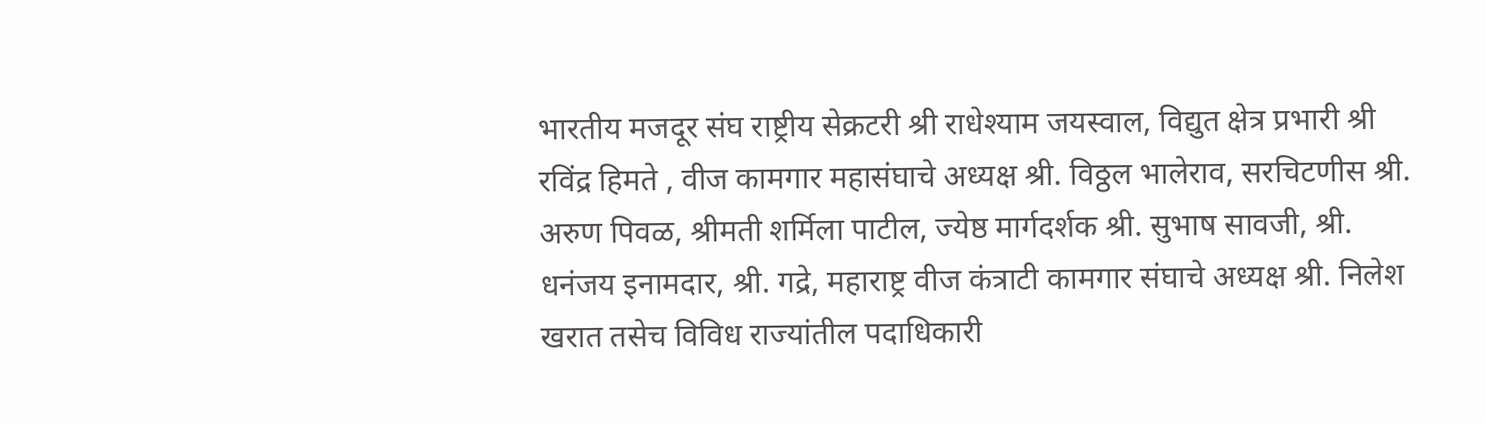भारतीय मजदूर संघ राष्ट्रीय सेक्रटरी श्री राधेश्याम जयस्वाल, विद्युत क्षेत्र प्रभारी श्री रविंद्र हिमते , वीज कामगार महासंघाचे अध्यक्ष श्री. विठ्ठल भालेराव, सरचिटणीस श्री. अरुण पिवळ, श्रीमती शर्मिला पाटील, ज्येष्ठ मार्गदर्शक श्री. सुभाष सावजी, श्री. धनंजय इनामदार, श्री. गद्रे, महाराष्ट्र वीज कंत्राटी कामगार संघाचे अध्यक्ष श्री. निलेश खरात तसेच विविध राज्यांतील पदाधिकारी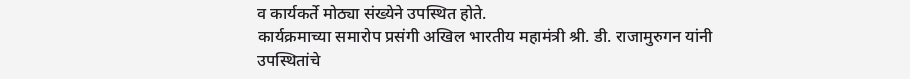व कार्यकर्ते मोठ्या संख्येने उपस्थित होते.
कार्यक्रमाच्या समारोप प्रसंगी अखिल भारतीय महामंत्री श्री. डी. राजामुरुगन यांनी उपस्थितांचे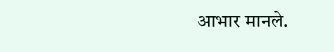आभार मानले.